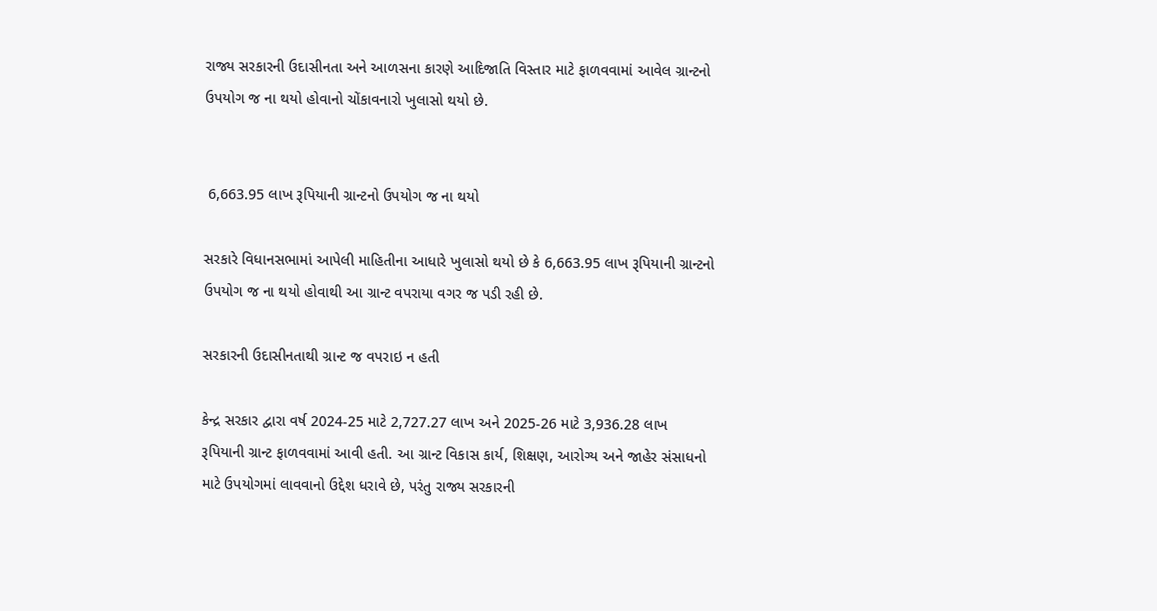રાજ્ય સરકારની ઉદાસીનતા અને આળસના કારણે આદિજાતિ વિસ્તાર માટે ફાળવવામાં આવેલ ગ્રાન્ટનો ઉપયોગ જ ના થયો હોવાનો ચોંકાવનારો ખુલાસો થયો છે.


 6,663.95 લાખ રૂપિયાની ગ્રાન્ટનો ઉપયોગ જ ના થયો

સરકારે વિધાનસભામાં આપેલી માહિતીના આધારે ખુલાસો થયો છે કે 6,663.95 લાખ રૂપિયાની ગ્રાન્ટનો ઉપયોગ જ ના થયો હોવાથી આ ગ્રાન્ટ વપરાયા વગર જ પડી રહી છે.

સરકારની ઉદાસીનતાથી ગ્રાન્ટ જ વપરાઇ ન હતી

કેન્દ્ર સરકાર દ્વારા વર્ષ 2024-25 માટે 2,727.27 લાખ અને 2025-26 માટે 3,936.28 લાખ રૂપિયાની ગ્રાન્ટ ફાળવવામાં આવી હતી. આ ગ્રાન્ટ વિકાસ કાર્ય, શિક્ષણ, આરોગ્ય અને જાહેર સંસાધનો માટે ઉપયોગમાં લાવવાનો ઉદ્દેશ ધરાવે છે, પરંતુ રાજ્ય સરકારની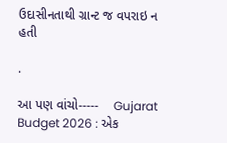ઉદાસીનતાથી ગ્રાન્ટ જ વપરાઇ ન હતી

.

આ પણ વાંચો-----    Gujarat Budget 2026 : એક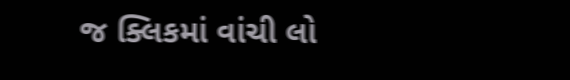જ ક્લિકમાં વાંચી લો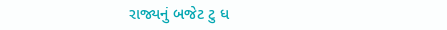રાજ્યનું બજેટ ટુ ધ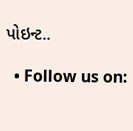પોઇન્ટ..

  • Follow us on: